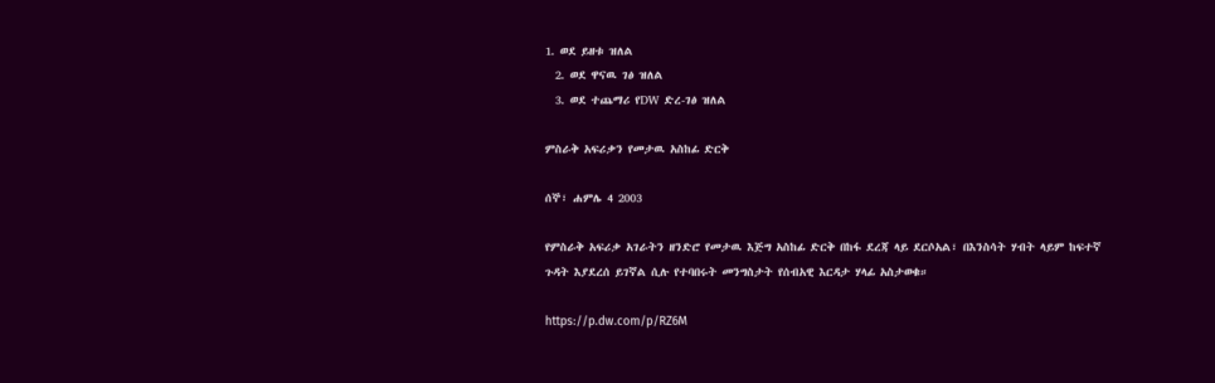1. ወደ ይዘቱ ዝለል
  2. ወደ ዋናዉ ገፅ ዝለል
  3. ወደ ተጨማሪ የDW ድረ-ገፅ ዝለል

ምስራቅ አፍሪቃን የመታዉ አስከፊ ድርቅ

ሰኞ፣ ሐምሌ 4 2003

የምስራቅ አፍሪቃ አገራትን ዘንድሮ የመታዉ እጅግ አስከፊ ድርቅ በከፋ ደረጃ ላይ ደርሶአል፣ በእንስሳት ሃብት ላይም ከፍተኛ ጉዳት እያደረሰ ይገኛል ሲሉ የተባበሩት መንግስታት የሰብአዊ እርዳታ ሃላፊ አስታወቁ።

https://p.dw.com/p/RZ6M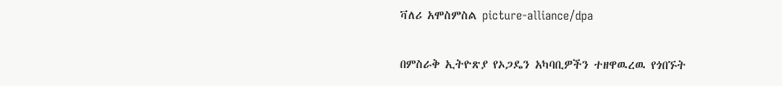ቫለሪ አሞስምስል picture-alliance/dpa

በምስራቅ ኢትዮጽያ የኦጋዴን አካባቢዎችን ተዘዋዉረዉ የጎበኙት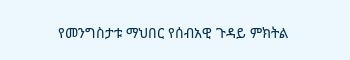የመንግስታቱ ማህበር የሰብአዊ ጉዳይ ምክትል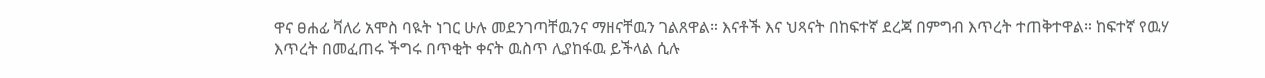ዋና ፀሐፊ ቫለሪ አሞስ ባዪት ነገር ሁሉ መደንገጣቸዉንና ማዘናቸዉን ገልጸዋል። እናቶች እና ህጻናት በከፍተኛ ደረጃ በምግብ እጥረት ተጠቅተዋል። ከፍተኛ የዉሃ እጥረት በመፈጠሩ ችግሩ በጥቂት ቀናት ዉስጥ ሊያከፋዉ ይችላል ሲሉ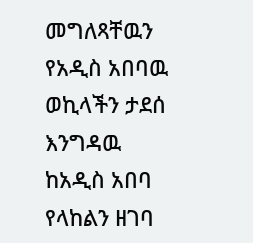መግለጻቸዉን የአዲስ አበባዉ ወኪላችን ታደሰ እንግዳዉ ከአዲስ አበባ የላከልን ዘገባ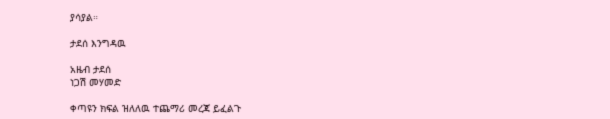ያሳያል።

ታደሰ እንግዳዉ

አዜብ ታደሰ
ነጋሽ መሃመድ

ቀጣዩን ክፍል ዝለለዉ ተጨማሪ መረጃ ይፈልጉ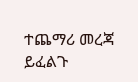ተጨማሪ መረጃ ይፈልጉ